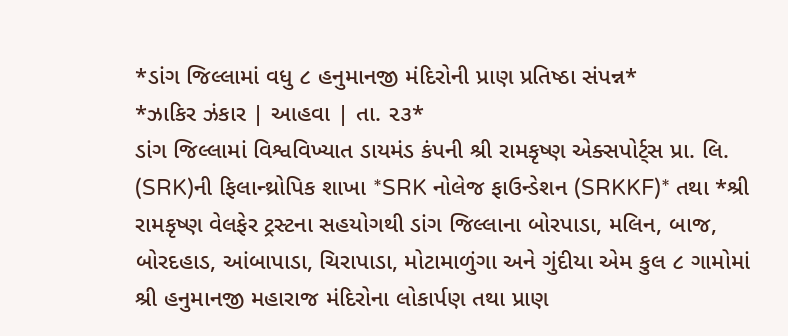*ડાંગ જિલ્લામાં વધુ ૮ હનુમાનજી મંદિરોની પ્રાણ પ્રતિષ્ઠા સંપન્ન*
*ઝાકિર ઝંકાર | આહવા | તા. ૨૩*
ડાંગ જિલ્લામાં વિશ્વવિખ્યાત ડાયમંડ કંપની શ્રી રામકૃષ્ણ એક્સપોર્ટ્સ પ્રા. લિ. (SRK)ની ફિલાન્થ્રોપિક શાખા *SRK નોલેજ ફાઉન્ડેશન (SRKKF)* તથા *શ્રી રામકૃષ્ણ વેલફેર ટ્રસ્ટના સહયોગથી ડાંગ જિલ્લાના બોરપાડા, મલિન, બાજ, બોરદહાડ, આંબાપાડા, ચિરાપાડા, મોટામાળુંગા અને ગુંદીયા એમ કુલ ૮ ગામોમાં શ્રી હનુમાનજી મહારાજ મંદિરોના લોકાર્પણ તથા પ્રાણ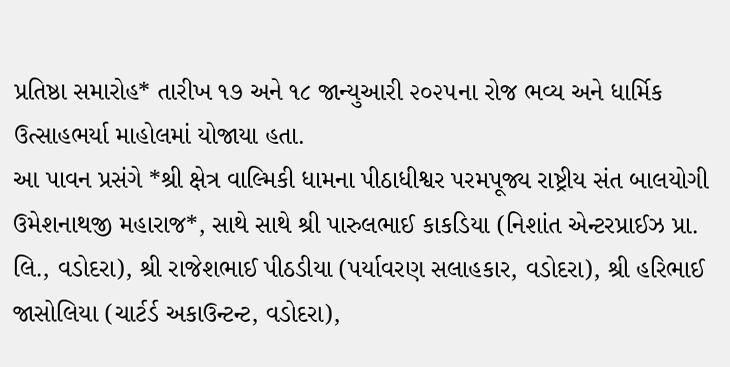પ્રતિષ્ઠા સમારોહ* તારીખ ૧૭ અને ૧૮ જાન્યુઆરી ૨૦૨૫ના રોજ ભવ્ય અને ધાર્મિક ઉત્સાહભર્યા માહોલમાં યોજાયા હતા.
આ પાવન પ્રસંગે *શ્રી ક્ષેત્ર વાલ્મિકી ધામના પીઠાધીશ્વર પરમપૂજ્ય રાષ્ટ્રીય સંત બાલયોગી ઉમેશનાથજી મહારાજ*, સાથે સાથે શ્રી પારુલભાઈ કાકડિયા (નિશાંત એન્ટરપ્રાઈઝ પ્રા. લિ., વડોદરા), શ્રી રાજેશભાઈ પીઠડીયા (પર્યાવરણ સલાહકાર, વડોદરા), શ્રી હરિભાઈ જાસોલિયા (ચાર્ટર્ડ અકાઉન્ટન્ટ, વડોદરા),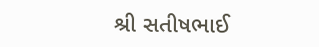શ્રી સતીષભાઈ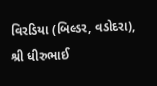વિરડિયા (બિલ્ડર, વડોદરા), શ્રી ધીરુભાઈ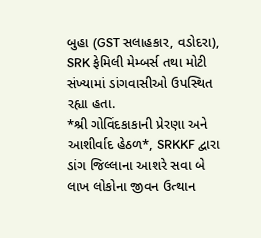બુહા (GST સલાહકાર, વડોદરા), SRK ફેમિલી મેમ્બર્સ તથા મોટી સંખ્યામાં ડાંગવાસીઓ ઉપસ્થિત રહ્યા હતા.
*શ્રી ગોવિંદકાકાની પ્રેરણા અને આશીર્વાદ હેઠળ*, SRKKF દ્વારા ડાંગ જિલ્લાના આશરે સવા બે લાખ લોકોના જીવન ઉત્થાન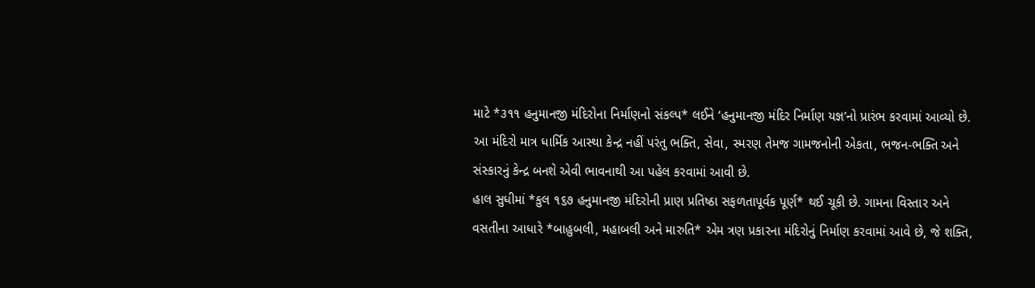માટે *૩૧૧ હનુમાનજી મંદિરોના નિર્માણનો સંકલ્પ* લઈને ‘હનુમાનજી મંદિર નિર્માણ યજ્ઞ’નો પ્રારંભ કરવામાં આવ્યો છે. આ મંદિરો માત્ર ધાર્મિક આસ્થા કેન્દ્ર નહીં પરંતુ ભક્તિ, સેવા, સ્મરણ તેમજ ગામજનોની એકતા, ભજન-ભક્તિ અને સંસ્કારનું કેન્દ્ર બનશે એવી ભાવનાથી આ પહેલ કરવામાં આવી છે.
હાલ સુધીમાં *કુલ ૧૬૭ હનુમાનજી મંદિરોની પ્રાણ પ્રતિષ્ઠા સફળતાપૂર્વક પૂર્ણ* થઈ ચૂકી છે. ગામના વિસ્તાર અને વસતીના આધારે *બાહુબલી, મહાબલી અને મારુતિ* એમ ત્રણ પ્રકારના મંદિરોનું નિર્માણ કરવામાં આવે છે, જે શક્તિ,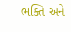ભક્તિ અને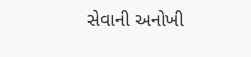સેવાની અનોખી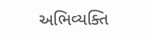અભિવ્યક્તિ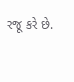રજૂ કરે છે.